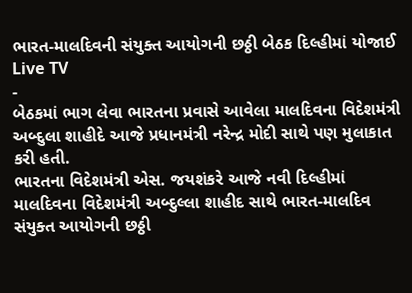ભારત-માલદિવની સંયુક્ત આયોગની છઠ્ઠી બેઠક દિલ્હીમાં યોજાઈ
Live TV
-
બેઠકમાં ભાગ લેવા ભારતના પ્રવાસે આવેલા માલદિવના વિદેશમંત્રી અબ્દુલા શાહીદે આજે પ્રધાનમંત્રી નરેન્દ્ર મોદી સાથે પણ મુલાકાત કરી હતી.
ભારતના વિદેશમંત્રી એસ. જયશંકરે આજે નવી દિલ્હીમાં માલદિવના વિદેશમંત્રી અબ્દુલ્લા શાહીદ સાથે ભારત-માલદિવ સંયુક્ત આયોગની છઠ્ઠી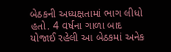બેઠકની અધ્યક્ષતામાં ભાગ લીધો હતો. 4 વર્ષના ગાળા બાદ યોજાઈ રહેલી આ બેઠકમાં અનેક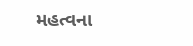મહત્વના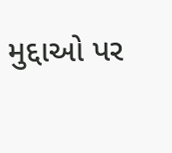મુદ્દાઓ પર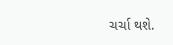ચર્ચા થશે.